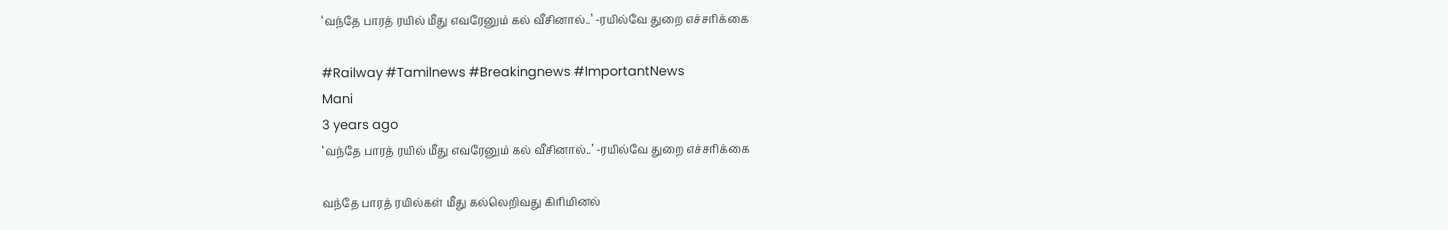‘வந்தே பாரத் ரயில் மீது எவரேனும் கல் வீசினால்..’ -ரயில்வே துறை எச்சரிக்கை

#Railway #Tamilnews #Breakingnews #ImportantNews
Mani
3 years ago
‘வந்தே பாரத் ரயில் மீது எவரேனும் கல் வீசினால்..’ -ரயில்வே துறை எச்சரிக்கை

வந்தே பாரத் ரயில்கள் மீது கல்லெறிவது கிரிமினல்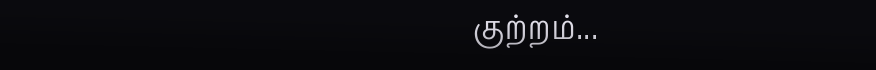குற்றம்...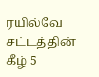ரயில்வே சட்டத்தின் கீழ் 5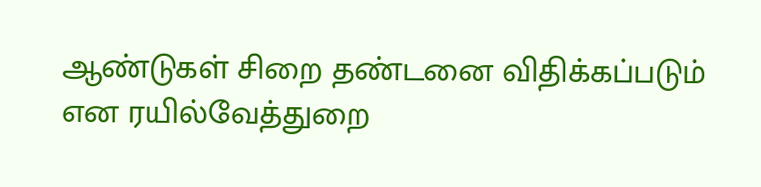ஆண்டுகள் சிறை தண்டனை விதிக்கப்படும் என ரயில்வேத்துறை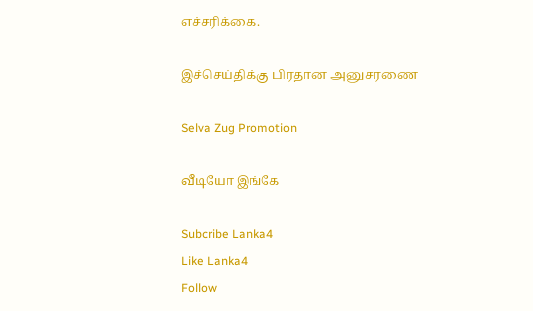எச்சரிக்கை.

இச்செய்திக்கு பிரதான அனுசரணை

Selva Zug Promotion

வீடியோ இங்கே

Subcribe Lanka4
Like Lanka4
Follow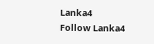Lanka4
Follow Lanka4